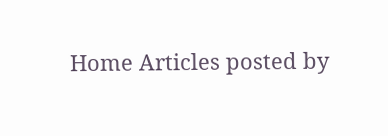Home Articles posted by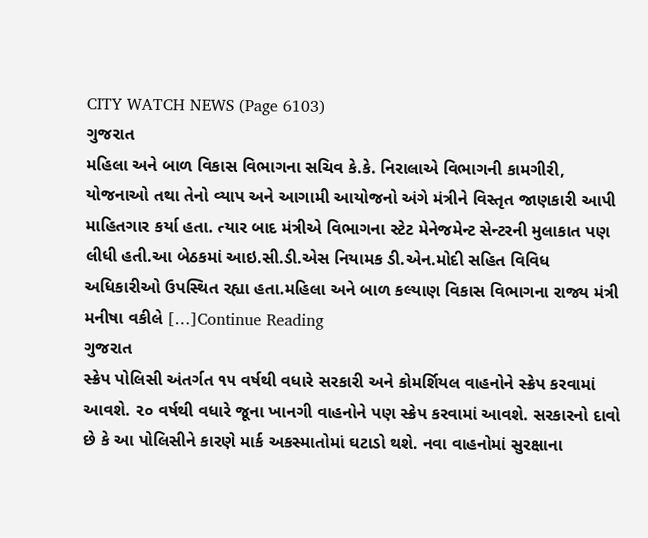CITY WATCH NEWS (Page 6103)
ગુજરાત
મહિલા અને બાળ વિકાસ વિભાગના સચિવ કે.કે. નિરાલાએ વિભાગની કામગીરી, યોજનાઓ તથા તેનો વ્યાપ અને આગામી આયોજનો અંગે મંત્રીને વિસ્તૃત જાણકારી આપી માહિતગાર કર્યા હતા. ત્યાર બાદ મંત્રીએ વિભાગના સ્ટેટ મેનેજમેન્ટ સેન્ટરની મુલાકાત પણ લીધી હતી.આ બેઠકમાં આઇ.સી.ડી.એસ નિયામક ડી.એન.મોદી સહિત વિવિધ અધિકારીઓ ઉપસ્થિત રહ્યા હતા.મહિલા અને બાળ કલ્યાણ વિકાસ વિભાગના રાજ્ય મંત્રી મનીષા વકીલે […]Continue Reading
ગુજરાત
સ્ક્રેપ પોલિસી અંતર્ગત ૧૫ વર્ષથી વધારે સરકારી અને કોમર્શિયલ વાહનોને સ્ક્રેપ કરવામાં આવશે. ૨૦ વર્ષથી વધારે જૂના ખાનગી વાહનોને પણ સ્ક્રેપ કરવામાં આવશે. સરકારનો દાવો છે કે આ પોલિસીને કારણે માર્ક અકસ્માતોમાં ઘટાડો થશે. નવા વાહનોમાં સુરક્ષાના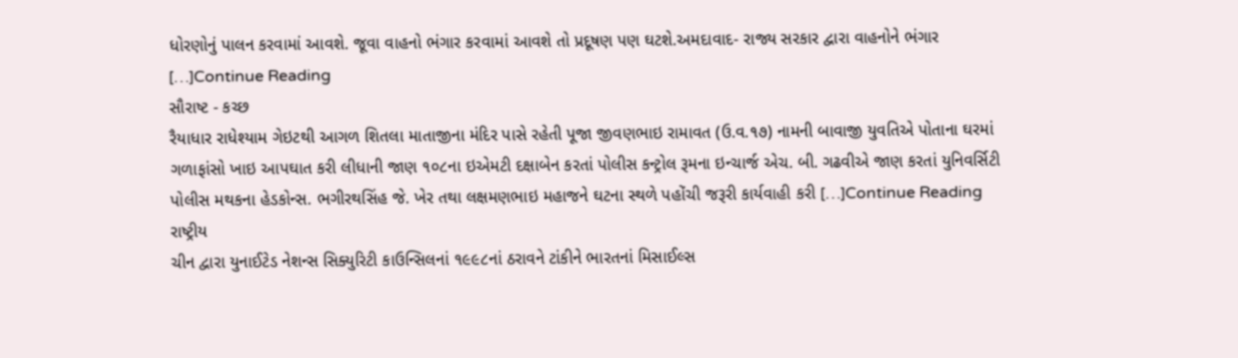ધોરણોનું પાલન કરવામાં આવશે. જૂવા વાહનો ભંગાર કરવામાં આવશે તો પ્રદૂષણ પણ ઘટશે.અમદાવાદ- રાજ્ય સરકાર દ્વારા વાહનોને ભંગાર […]Continue Reading
સૌરાષ્ટ - કચ્છ
રૈયાધાર રાધેશ્યામ ગેઇટથી આગળ શિતલા માતાજીના મંદિર પાસે રહેતી પૂજા જીવણભાઇ રામાવત (ઉ.વ.૧૭) નામની બાવાજી યુવતિએ પોતાના ઘરમાં ગળાફાંસો ખાઇ આપઘાત કરી લીધાની જાણ ૧૦૮ના ઇએમટી દક્ષાબેન કરતાં પોલીસ કન્ટ્રોલ રૂમના ઇન્ચાર્જ એચ. બી. ગઢવીએ જાણ કરતાં યુનિવર્સિટી પોલીસ મથકના હેડકોન્સ. ભગીરથસિંહ જે. ખેર તથા લક્ષમણભાઇ મહાજને ઘટના સ્થળે પહોંચી જરૂરી કાર્યવાહી કરી […]Continue Reading
રાષ્ટ્રીય
ચીન દ્વારા યુનાઈટેડ નેશન્સ સિક્યુરિટી કાઉન્સિલનાં ૧૯૯૮નાં ઠરાવને ટાંકીને ભારતનાં મિસાઈલ્સ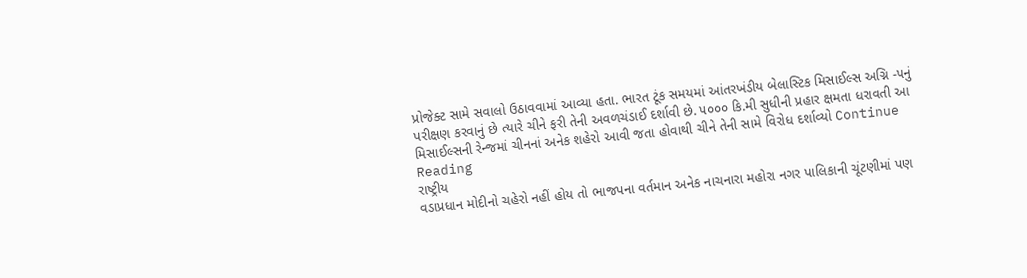પ્રોજેક્ટ સામે સવાલો ઉઠાવવામાં આવ્યા હતા. ભારત ટૂંક સમયમાં આંતરખંડીય બેલાસ્ટિક મિસાઈલ્સ અગ્નિ -૫નું પરીક્ષણ કરવાનું છે ત્યારે ચીને ફરી તેની અવળચંડાઈ દર્શાવી છે. ૫૦૦૦ કિ.મી સુધીની પ્રહાર ક્ષમતા ધરાવતી આ મિસાઈલ્સની રેન્જમાં ચીનનાં અનેક શહેરો આવી જતા હોવાથી ચીને તેની સામે વિરોધ દર્શાવ્યો Continue Reading
રાષ્ટ્રીય
વડાપ્રધાન મોદીનો ચહેરો નહીં હોય તો ભાજપના વર્તમાન અનેક નાચનારા મહોરા નગર પાલિકાની ચૂંટણીમાં પણ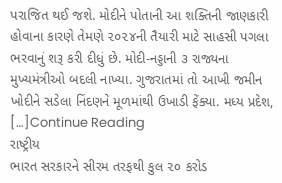પરાજિત થઈ જશે. મોદીને પોતાની આ શક્તિની જાણકારી હોવાના કારણે તેમણે ૨૦૨૪ની તૈયારી માટે સાહસી પગલા ભરવાનું શરૂ કરી દીધું છે. મોદી-નડ્ડાની ૩ રાજ્યના મુખ્યમંત્રીઓ બદલી નાખ્યા. ગુજરાતમાં તો આખી જમીન ખોદીને સડેલા નિંદણને મૂળમાંથી ઉખાડી ફેંક્યા. મધ્ય પ્રદેશ, […]Continue Reading
રાષ્ટ્રીય
ભારત સરકારને સીરમ તરફથી કુલ ૨૦ કરોડ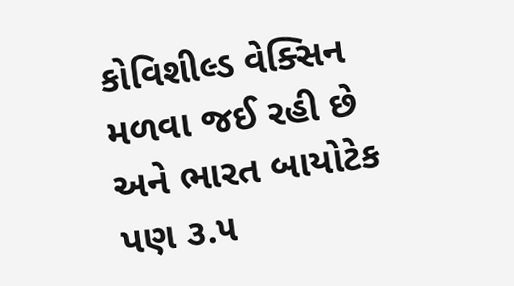કોવિશીલ્ડ વેક્સિન મળવા જઈ રહી છે અને ભારત બાયોટેક પણ ૩.૫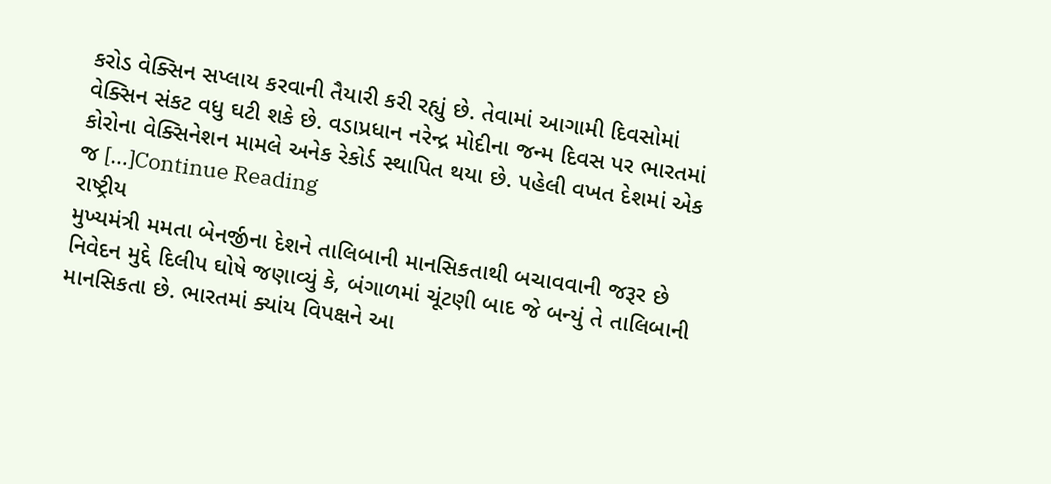કરોડ વેક્સિન સપ્લાય કરવાની તૈયારી કરી રહ્યું છે. તેવામાં આગામી દિવસોમાં વેક્સિન સંકટ વધુ ઘટી શકે છે. વડાપ્રધાન નરેન્દ્ર મોદીના જન્મ દિવસ પર ભારતમાં કોરોના વેક્સિનેશન મામલે અનેક રેકોર્ડ સ્થાપિત થયા છે. પહેલી વખત દેશમાં એક જ […]Continue Reading
રાષ્ટ્રીય
મુખ્યમંત્રી મમતા બેનર્જીના દેશને તાલિબાની માનસિકતાથી બચાવવાની જરૂર છે નિવેદન મુદ્દે દિલીપ ઘોષે જણાવ્યું કે, બંગાળમાં ચૂંટણી બાદ જે બન્યું તે તાલિબાની માનસિકતા છે. ભારતમાં ક્યાંય વિપક્ષને આ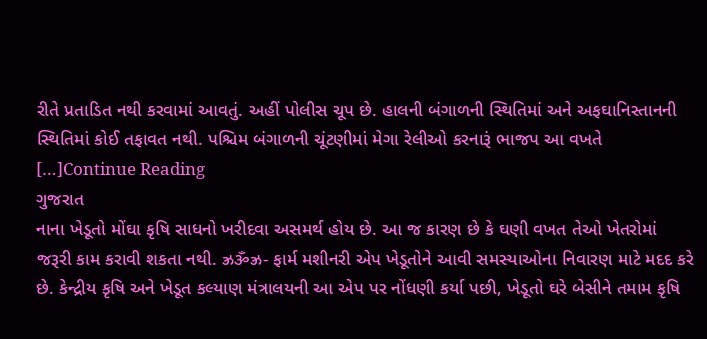રીતે પ્રતાડિત નથી કરવામાં આવતું. અહીં પોલીસ ચૂપ છે. હાલની બંગાળની સ્થિતિમાં અને અફઘાનિસ્તાનની સ્થિતિમાં કોઈ તફાવત નથી. પશ્ચિમ બંગાળની ચૂંટણીમાં મેગા રેલીઓ કરનારૂં ભાજપ આ વખતે […]Continue Reading
ગુજરાત
નાના ખેડૂતો મોંઘા કૃષિ સાધનો ખરીદવા અસમર્થ હોય છે. આ જ કારણ છે કે ઘણી વખત તેઓ ખેતરોમાં જરૂરી કામ કરાવી શકતા નથી. ઝ્રૐઝ્ર- ફાર્મ મશીનરી એપ ખેડૂતોને આવી સમસ્યાઓના નિવારણ માટે મદદ કરે છે. કેન્દ્રીય કૃષિ અને ખેડૂત કલ્યાણ મંત્રાલયની આ એપ પર નોંધણી કર્યા પછી, ખેડૂતો ઘરે બેસીને તમામ કૃષિ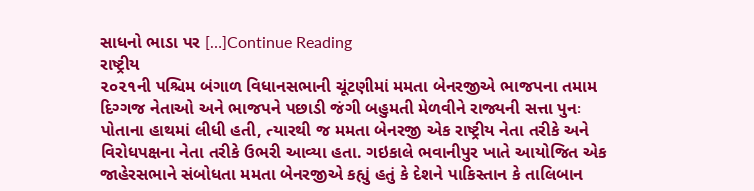સાધનો ભાડા પર […]Continue Reading
રાષ્ટ્રીય
૨૦૨૧ની પશ્ચિમ બંગાળ વિધાનસભાની ચૂંટણીમાં મમતા બેનરજીએ ભાજપના તમામ દિગ્ગજ નેતાઓ અને ભાજપને પછાડી જંગી બહુમતી મેળવીને રાજ્યની સત્તા પુનઃ પોતાના હાથમાં લીધી હતી, ત્યારથી જ મમતા બેનરજી એક રાષ્ટ્રીય નેતા તરીકે અને વિરોધપક્ષના નેતા તરીકે ઉભરી આવ્યા હતા. ગઇકાલે ભવાનીપુર ખાતે આયોજિત એક જાહેરસભાને સંબોધતા મમતા બેનરજીએ કહ્યું હતું કે દેશને પાકિસ્તાન કે તાલિબાન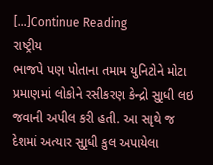[…]Continue Reading
રાષ્ટ્રીય
ભાજપે પણ પોતાના તમામ યુનિટોને મોટા પ્રમાણમાં લોકોને રસીકરણ કેન્દ્રો સુાૃધી લઇ જવાની અપીલ કરી હતી. આ સાૃથે જ દેશમાં અત્યાર સુાૃધી કુલ અપાયેલા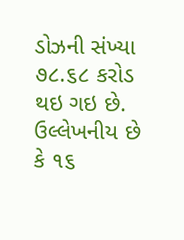ડોઝની સંખ્યા ૭૮.૬૮ કરોડ થઇ ગઇ છે. ઉલ્લેખનીય છે કે ૧૬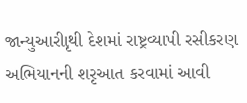જાન્યુઆરીાૃથી દેશમાં રાષ્ટ્રવ્યાપી રસીકરણ અભિયાનની શરૃઆત કરવામાં આવી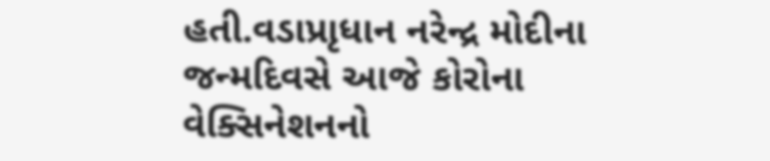હતી.વડાપ્રાૃધાન નરેન્દ્ર મોદીના જન્મદિવસે આજે કોરોના વેક્સિનેશનનો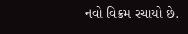નવો વિક્રમ રચાયો છે.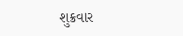શુક્રવાર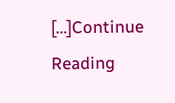[…]Continue Reading